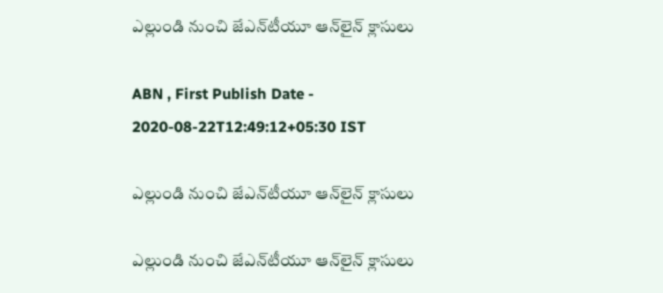ఎల్లుండి నుంచి జేఎన్‌టీయూ ఆన్‌లైన్‌ క్లాసులు

ABN , First Publish Date - 2020-08-22T12:49:12+05:30 IST

ఎల్లుండి నుంచి జేఎన్‌టీయూ ఆన్‌లైన్‌ క్లాసులు

ఎల్లుండి నుంచి జేఎన్‌టీయూ ఆన్‌లైన్‌ క్లాసులు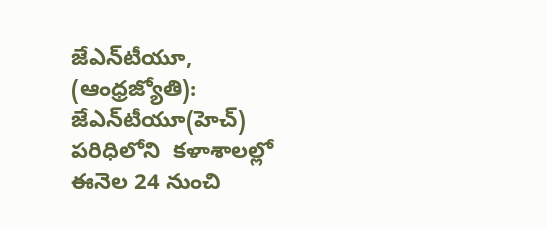జేఎన్‌టీయూ, (ఆంధ్రజ్యోతి): జేఎన్‌టీయూ(హెచ్‌) పరిధిలోని  కళాశాలల్లో ఈనెల 24 నుంచి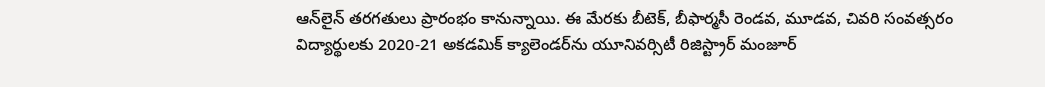ఆన్‌లైన్‌ తరగతులు ప్రారంభం కానున్నాయి. ఈ మేరకు బీటెక్‌, బీఫార్మసీ రెండవ, మూడవ, చివరి సంవత్సరం విద్యార్థులకు 2020-21 అకడమిక్‌ క్యాలెండర్‌ను యూనివర్సిటీ రిజిస్ట్రార్‌ మంజూర్‌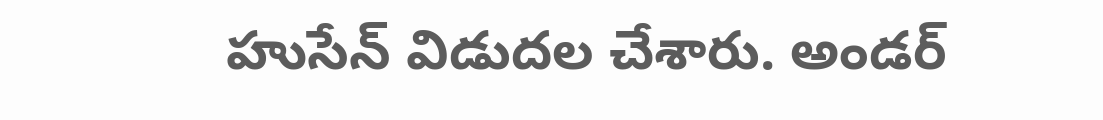హుసేన్‌ విడుదల చేశారు. అండర్‌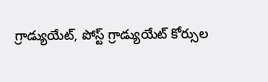గ్రాడ్యుయేట్‌, పోస్ట్‌ గ్రాడ్యుయేట్‌ కోర్సుల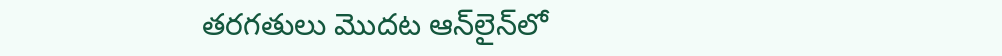తరగతులు మొదట ఆన్‌లైన్‌లో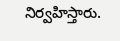నిర్వహిస్తారు.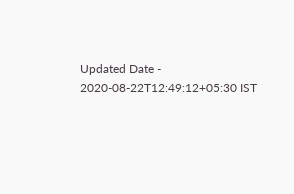Updated Date - 2020-08-22T12:49:12+05:30 IST